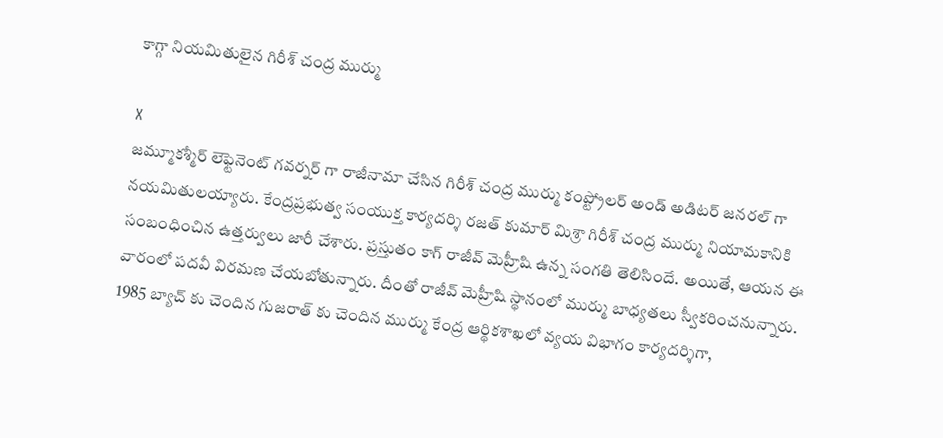కాగ్గా నియమితులైన గిరీశ్ చంద్ర ముర్ము

X
జమ్మూకశ్మీర్ లెఫ్టెనెంట్ గవర్నర్ గా రాజీనామా చేసిన గిరీశ్ చంద్ర ముర్ము కంప్ట్రోలర్ అండ్ అడిటర్ జనరల్ గా నయమితులయ్యారు. కేంద్రప్రభుత్వ సంయుక్త కార్యదర్శి రజత్ కుమార్ మిశ్రా గిరీశ్ చంద్ర ముర్ము నియామకానికి సంబంధించిన ఉత్తర్వులు జారీ చేశారు. ప్రస్తుతం కాగ్ రాజీవ్ మెహ్రీషి ఉన్న సంగతి తెలిసిందే. అయితే, ఆయన ఈ వారంలో పదవీ విరమణ చేయబోతున్నారు. దీంతో రాజీవ్ మెహ్రీషి స్థానంలో ముర్ము బాధ్యతలు స్వీకరించనున్నారు. 1985 బ్యాచ్ కు చెందిన గుజరాత్ కు చెందిన ముర్ము కేంద్ర ఆర్థికశాఖలో వ్యయ విభాగం కార్యదర్శిగా,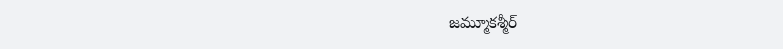జమ్మూకశ్మీర్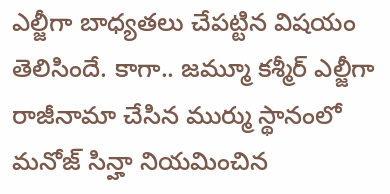ఎల్జీగా బాధ్యతలు చేపట్టిన విషయం తెలిసిందే. కాగా.. జమ్మూ కశ్మీర్ ఎల్జీగా రాజీనామా చేసిన ముర్ము స్థానంలో మనోజ్ సిన్హా నియమించిన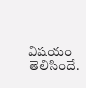విషయం తెలిసిందే.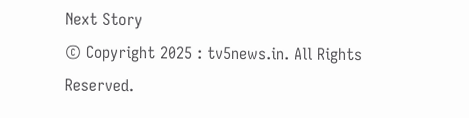Next Story
© Copyright 2025 : tv5news.in. All Rights Reserved.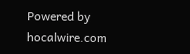Powered by hocalwire.com